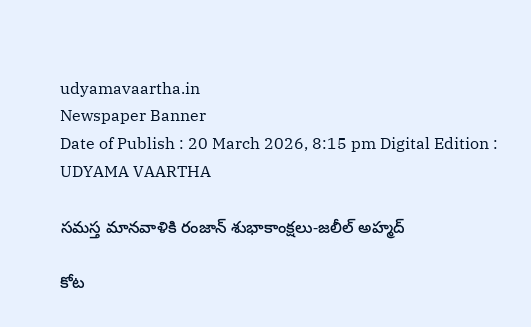udyamavaartha.in
Newspaper Banner
Date of Publish : 20 March 2026, 8:15 pm Digital Edition : UDYAMA VAARTHA

సమస్త మానవాళికి రంజాన్ శుభాకాంక్షలు-జలీల్ అహ్మద్

కోట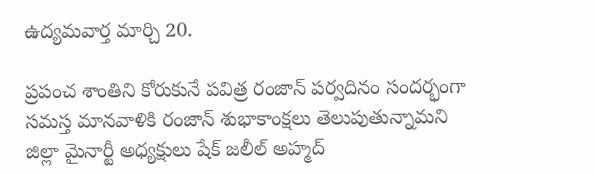ఉద్యమవార్త మార్చి 20.

ప్రపంచ శాంతిని కోరుకునే పవిత్ర రంజాన్ పర్వదినం సందర్భంగా సమస్త మానవాళికి రంజాన్ శుభాకాంక్షలు తెలుపుతున్నామని జిల్లా మైనార్టీ అధ్యక్షులు షేక్ జలీల్ అహ్మద్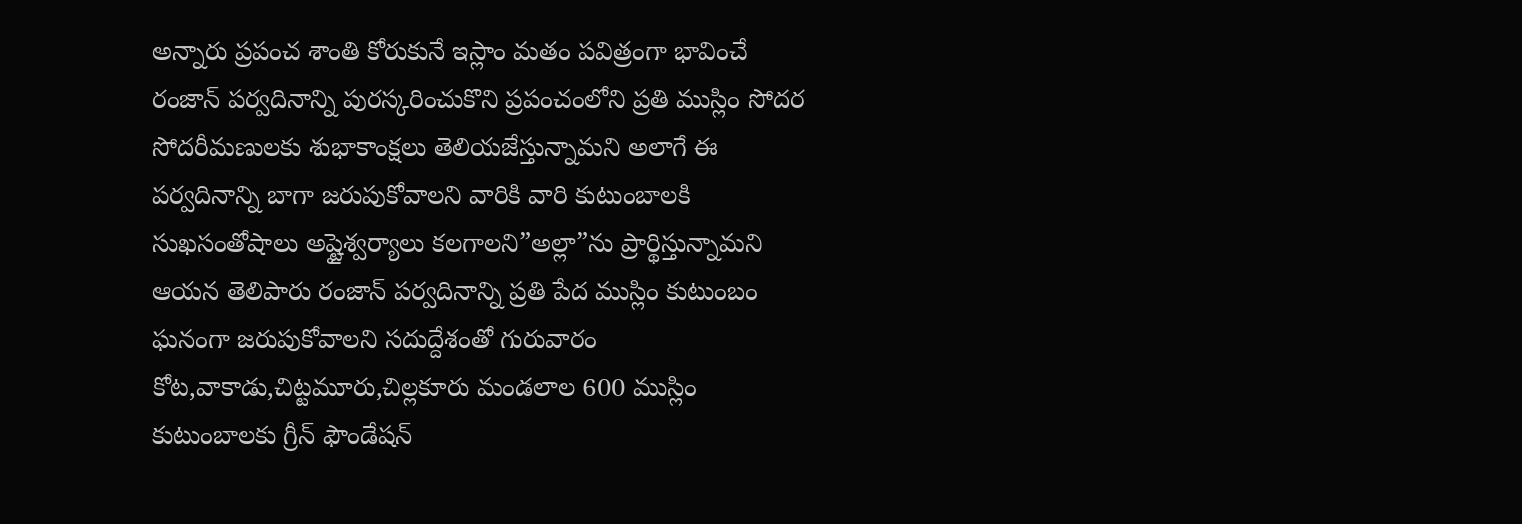అన్నారు ప్రపంచ శాంతి కోరుకునే ఇస్లాం మతం పవిత్రంగా భావించే రంజాన్ పర్వదినాన్ని పురస్కరించుకొని ప్రపంచంలోని ప్రతి ముస్లిం సోదర సోదరీమణులకు శుభాకాంక్షలు తెలియజేస్తున్నామని అలాగే ఈ పర్వదినాన్ని బాగా జరుపుకోవాలని వారికి వారి కుటుంబాలకి సుఖసంతోషాలు అష్టైశ్వర్యాలు కలగాలని”అల్లా”ను ప్రార్థిస్తున్నామని ఆయన తెలిపారు రంజాన్ పర్వదినాన్ని ప్రతి పేద ముస్లిం కుటుంబం ఘనంగా జరుపుకోవాలని సదుద్దేశంతో గురువారం కోట,వాకాడు,చిట్టమూరు,చిల్లకూరు మండలాల 600 ముస్లిం కుటుంబాలకు గ్రీన్ ఫౌండేషన్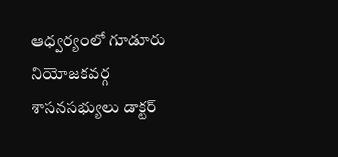ఆధ్వర్యంలో గూడూరు నియోజకవర్గ శాసనసభ్యులు డాక్టర్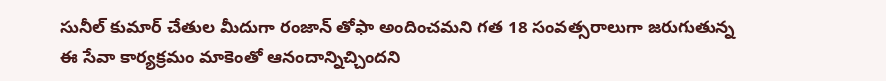సునీల్ కుమార్ చేతుల మీదుగా రంజాన్ తోఫా అందించమని గత 18 సంవత్సరాలుగా జరుగుతున్న ఈ సేవా కార్యక్రమం మాకెంతో ఆనందాన్నిచ్చిందని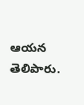ఆయన తెలిపారు.